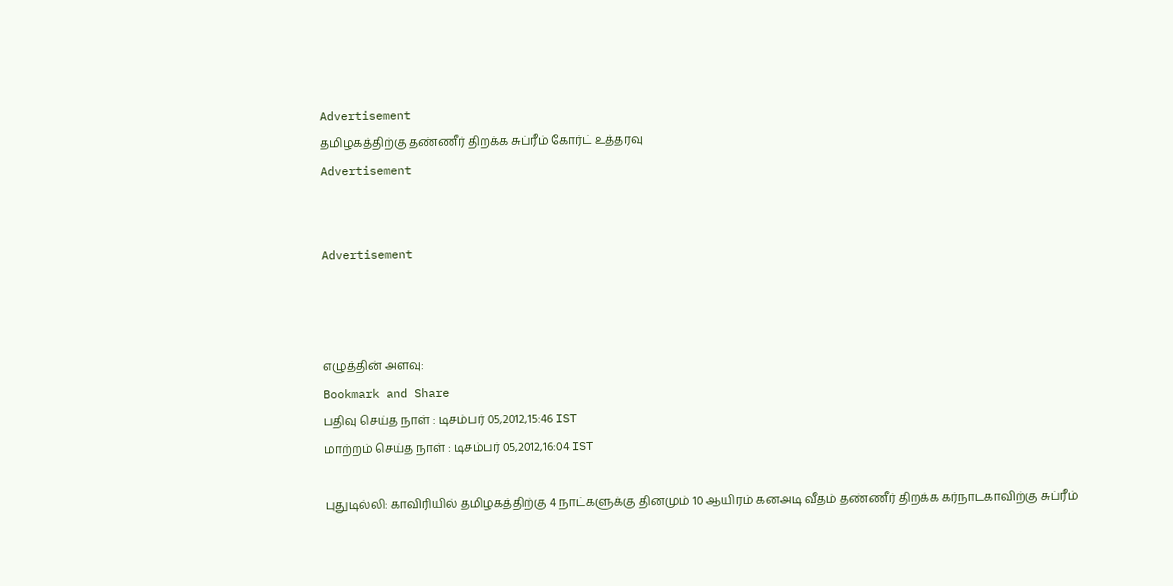Advertisement
தமிழகத்திற்கு தண்ணீர் திறக்க சுப்ரீம் கோர்ட் உத்தரவு
Advertisement


Advertisement



எழுத்தின் அளவு:
Bookmark and Share
பதிவு செய்த நாள் : டிசம்பர் 05,2012,15:46 IST
மாற்றம் செய்த நாள் : டிசம்பர் 05,2012,16:04 IST

புதுடில்லி: காவிரியில் தமிழகத்திற்கு 4 நாட்களுக்கு தினமும் 10 ஆயிரம் கனஅடி வீதம் தண்ணீர் திறக்க கர்நாடகாவிற்கு சுப்ரீம்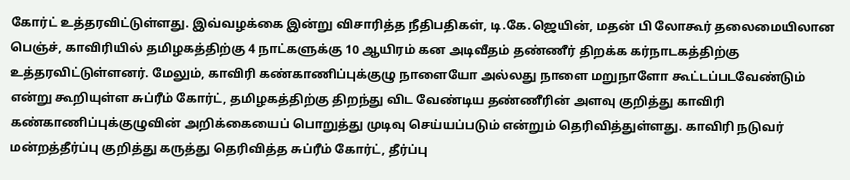கோர்ட் உத்தரவிட்டுள்ளது. இவ்வழக்கை இன்று விசாரித்த நீதிபதிகள், டி.கே.ஜெயின், மதன் பி லோகூர் தலைமையிலான பெஞ்ச், காவிரியில் தமிழகத்திற்கு 4 நாட்களுக்கு 10 ஆயிரம் கன அடிவீதம் தண்ணீர் திறக்க கர்நாடகத்திற்கு உத்தரவிட்டுள்ளனர். மேலும், காவிரி கண்காணிப்புக்குழு நாளையோ அல்லது நாளை மறுநாளோ கூட்டப்படவேண்டும் என்று கூறியுள்ள சுப்ரீம் கோர்ட், தமிழகத்திற்கு திறந்து விட வேண்டிய தண்ணீரின் அளவு குறித்து காவிரி கண்காணிப்புக்குழுவின் அறிக்கையைப் பொறுத்து முடிவு செய்யப்படும் என்றும் தெரிவித்துள்ளது. காவிரி நடுவர் மன்றத்தீர்ப்பு குறித்து கருத்து தெரிவித்த சுப்ரீம் கோர்ட், தீர்ப்பு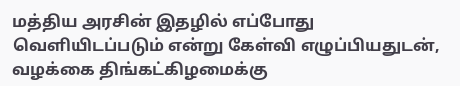மத்திய அரசின் இதழில் எப்போது வெளியிடப்படும் என்று கேள்வி எழுப்பியதுடன், வழக்கை திங்கட்கிழமைக்கு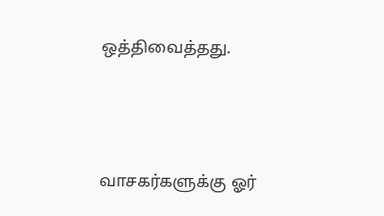ஒத்திவைத்தது.




வாசகர்களுக்கு ஓர்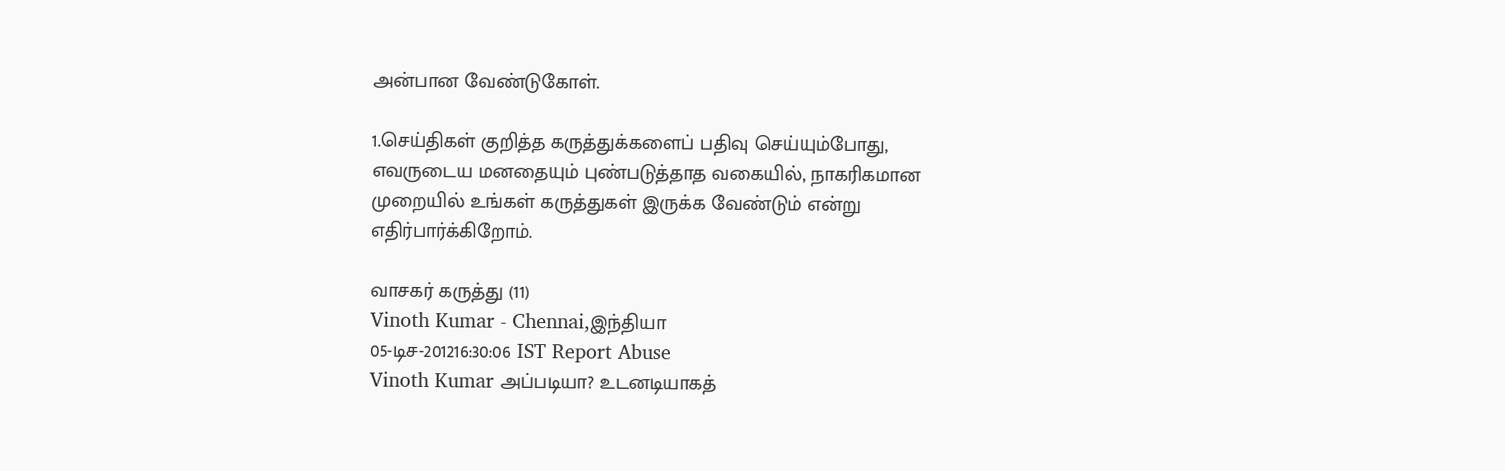அன்பான வேண்டுகோள்.

1.செய்திகள் குறித்த கருத்துக்களைப் பதிவு செய்யும்போது, எவருடைய மனதையும் புண்படுத்தாத வகையில், நாகரிகமான முறையில் உங்கள் கருத்துகள் இருக்க வேண்டும் என்று எதிர்பார்க்கிறோம்.

வாசகர் கருத்து (11)
Vinoth Kumar - Chennai,இந்தியா
05-டிச-201216:30:06 IST Report Abuse
Vinoth Kumar அப்படியா? உடனடியாகத்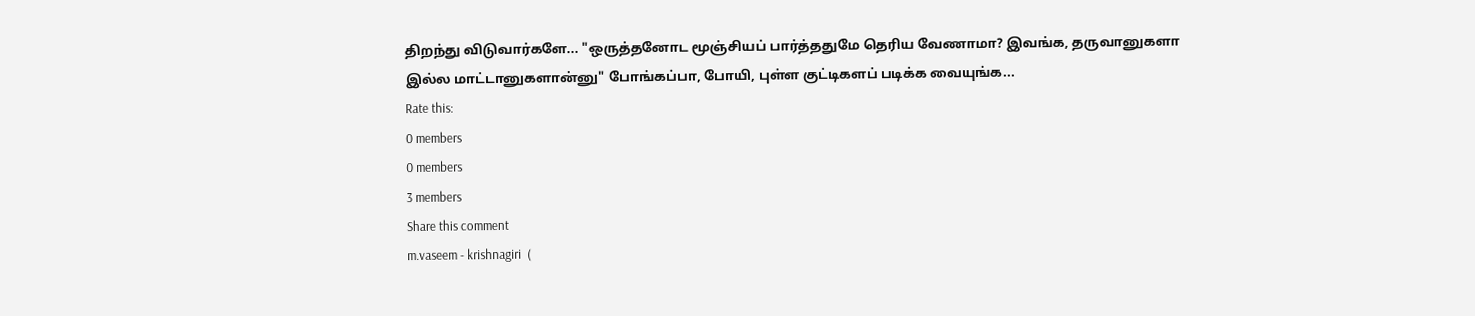திறந்து விடுவார்களே... "ஒருத்தனோட மூஞ்சியப் பார்த்ததுமே தெரிய வேணாமா? இவங்க, தருவானுகளா இல்ல மாட்டானுகளான்னு" போங்கப்பா, போயி, புள்ள குட்டிகளப் படிக்க வையுங்க...
Rate this:
0 members
0 members
3 members
Share this comment
m.vaseem - krishnagiri  (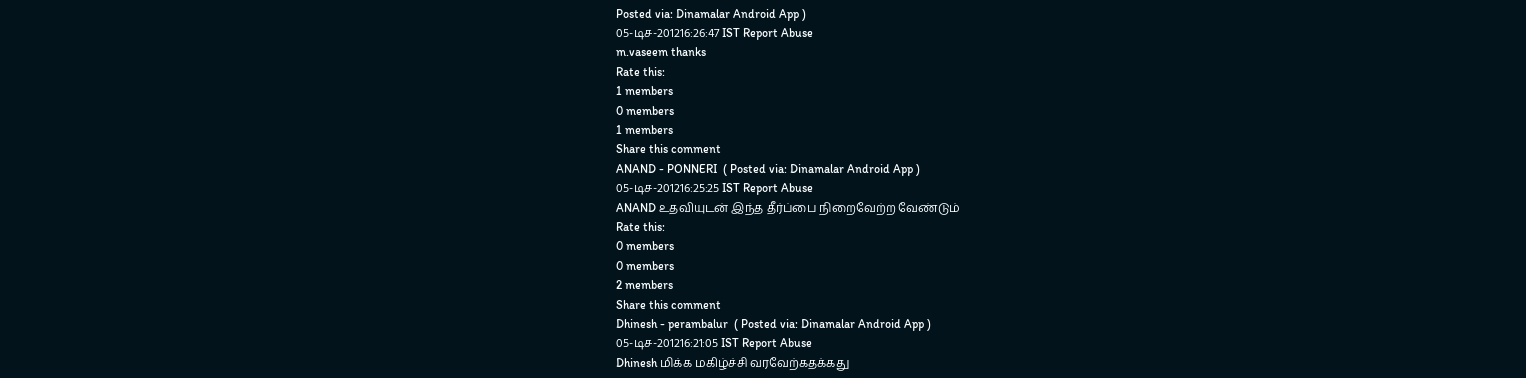Posted via: Dinamalar Android App )
05-டிச-201216:26:47 IST Report Abuse
m.vaseem thanks
Rate this:
1 members
0 members
1 members
Share this comment
ANAND - PONNERI  ( Posted via: Dinamalar Android App )
05-டிச-201216:25:25 IST Report Abuse
ANAND உதவியுடன் இந்த தீர்ப்பை நிறைவேற்ற வேண்டும்
Rate this:
0 members
0 members
2 members
Share this comment
Dhinesh - perambalur  ( Posted via: Dinamalar Android App )
05-டிச-201216:21:05 IST Report Abuse
Dhinesh மிக்க மகிழ்ச்சி வரவேற்கதக்கது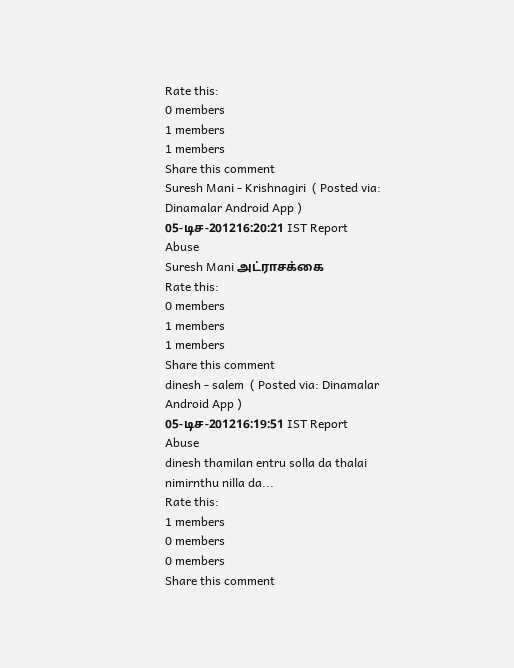Rate this:
0 members
1 members
1 members
Share this comment
Suresh Mani - Krishnagiri  ( Posted via: Dinamalar Android App )
05-டிச-201216:20:21 IST Report Abuse
Suresh Mani அட்ராசக்கை
Rate this:
0 members
1 members
1 members
Share this comment
dinesh - salem  ( Posted via: Dinamalar Android App )
05-டிச-201216:19:51 IST Report Abuse
dinesh thamilan entru solla da thalai nimirnthu nilla da...
Rate this:
1 members
0 members
0 members
Share this comment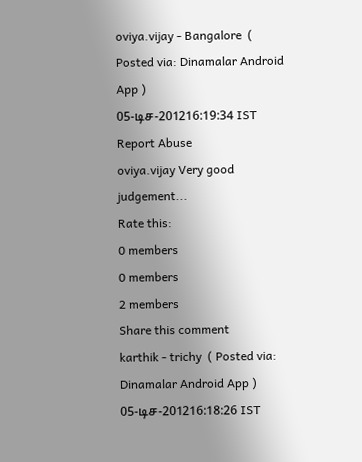oviya.vijay - Bangalore  ( Posted via: Dinamalar Android App )
05-டிச-201216:19:34 IST Report Abuse
oviya.vijay Very good judgement...
Rate this:
0 members
0 members
2 members
Share this comment
karthik - trichy  ( Posted via: Dinamalar Android App )
05-டிச-201216:18:26 IST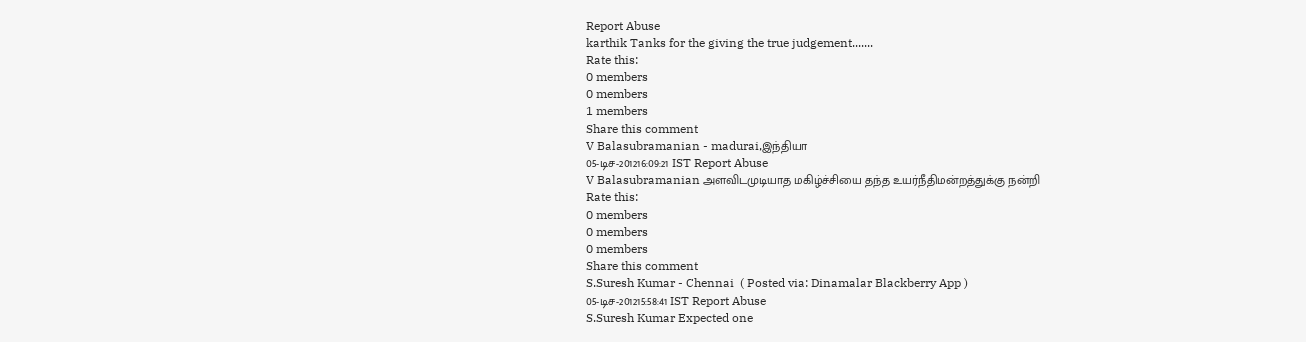Report Abuse
karthik Tanks for the giving the true judgement.......
Rate this:
0 members
0 members
1 members
Share this comment
V Balasubramanian - madurai,இந்தியா
05-டிச-201216:09:21 IST Report Abuse
V Balasubramanian அளவிடமுடியாத மகிழ்ச்சியை தந்த உயர்நீதிமன்றத்துக்கு நன்றி
Rate this:
0 members
0 members
0 members
Share this comment
S.Suresh Kumar - Chennai  ( Posted via: Dinamalar Blackberry App )
05-டிச-201215:58:41 IST Report Abuse
S.Suresh Kumar Expected one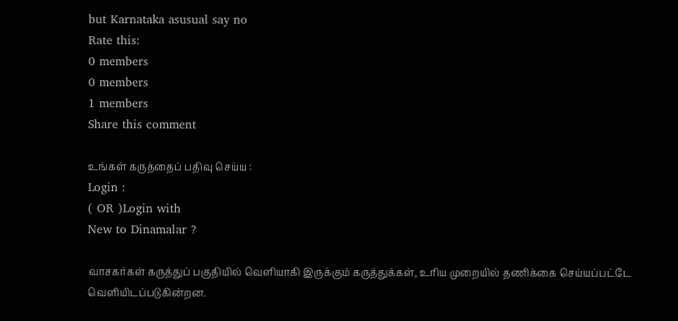but Karnataka asusual say no
Rate this:
0 members
0 members
1 members
Share this comment

உங்கள் கருத்தைப் பதிவு செய்ய :
Login :
( OR )Login with
New to Dinamalar ?

வாசகர்கள் கருத்துப் பகுதியில் வெளியாகி இருக்கும் கருத்துக்கள், உரிய முறையில் தணிக்கை செய்யப்பட்டே வெளியி‌டப்படுகின்றன.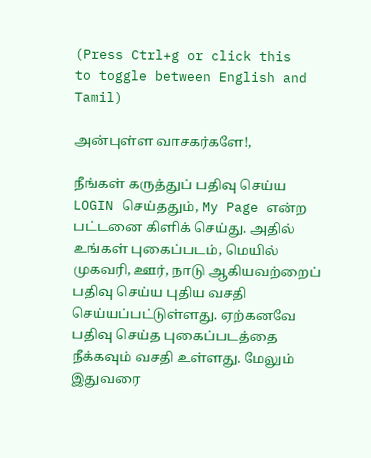(Press Ctrl+g or click this   to toggle between English and Tamil)

அன்புள்ள வாசகர்களே!,

நீங்கள் கருத்துப் பதிவு செய்ய LOGIN செய்ததும், My Page என்ற பட்டனை கிளிக் செய்து. அதில் உங்கள் புகைப்படம், மெயில் முகவரி, ஊர், நாடு ஆகியவற்றைப் பதிவு செய்ய புதிய வசதி செய்யப்பட்டுள்ளது. ஏற்கனவே பதிவு செய்த புகைப்படத்தை நீக்கவும் வசதி உள்ளது. மேலும் இதுவரை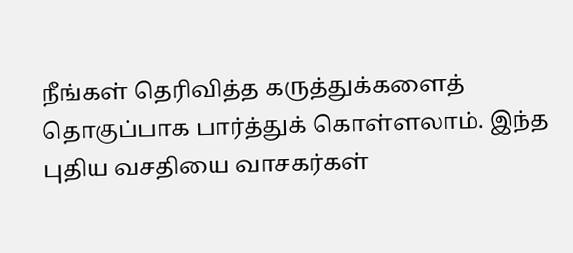நீங்கள் தெரிவித்த கருத்துக்களைத் தொகுப்பாக பார்த்துக் கொள்ளலாம். இந்த புதிய வசதியை வாசகர்கள்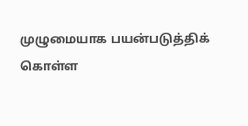முழுமையாக பயன்படுத்திக் கொள்ள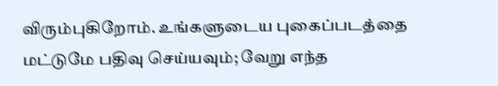விரும்புகிறோம். உங்களுடைய புகைப்படத்தை மட்டுமே பதிவு செய்யவும்; வேறு எந்த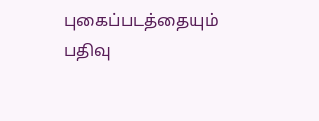புகைப்படத்தையும் பதிவு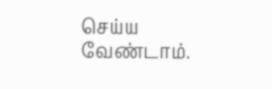செய்ய வேண்டாம்.